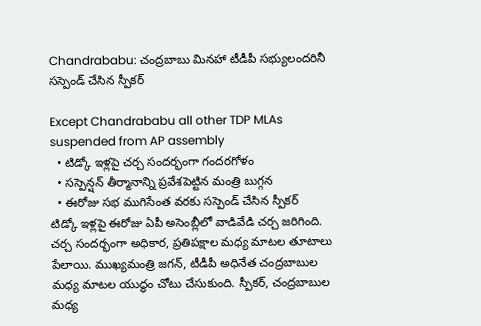Chandrababu: చంద్రబాబు మినహా టీడీపీ సభ్యులందరినీ సస్పెండ్ చేసిన స్పీకర్

Except Chandrababu all other TDP MLAs suspended from AP assembly
  • టిడ్కో ఇళ్లపై చర్చ సందర్భంగా గందరగోళం
  • సస్పెన్షన్ తీర్మానాన్ని ప్రవేశపెట్టిన మంత్రి బుగ్గన
  • ఈరోజు సభ ముగిసేంత వరకు సస్పెండ్ చేసిన స్పీకర్
టిడ్కో ఇళ్లపై ఈరోజు ఏపీ అసెంబ్లీలో వాడివేడి చర్చ జరిగింది. చర్చ సందర్భంగా అధికార, ప్రతిపక్షాల మధ్య మాటల తూటాలు పేలాయి. ముఖ్యమంత్రి జగన్, టీడీపీ అధినేత చంద్రబాబుల మధ్య మాటల యుద్ధం చోటు చేసుకుంది. స్పీకర్, చంద్రబాబుల మధ్య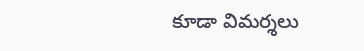కూడా విమర్శలు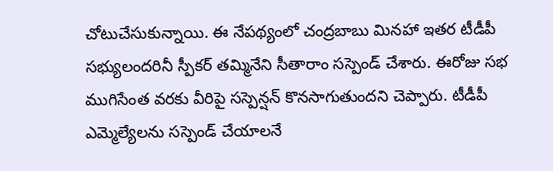చోటుచేసుకున్నాయి. ఈ నేపథ్యంలో చంద్రబాబు మినహా ఇతర టీడీపీ సభ్యులందరినీ స్పీకర్ తమ్మినేని సీతారాం సస్పెండ్ చేశారు. ఈరోజు సభ ముగిసేంత వరకు వీరిపై సస్పెన్షన్ కొనసాగుతుందని చెప్పారు. టీడీపీ ఎమ్మెల్యేలను సస్పెండ్ చేయాలనే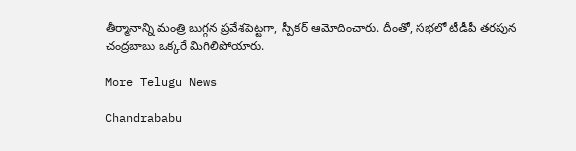తీర్మానాన్ని మంత్రి బుగ్గన ప్రవేశపెట్టగా, స్పీకర్ ఆమోదించారు. దీంతో, సభలో టీడీపీ తరపున చంద్రబాబు ఒక్కరే మిగిలిపోయారు.

More Telugu News

Chandrababu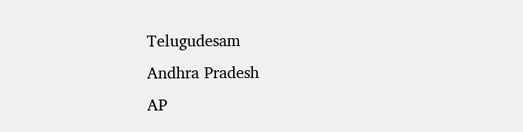Telugudesam
Andhra Pradesh
AP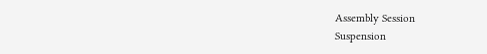Assembly Session
Suspension